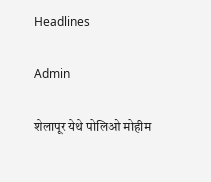Headlines

Admin

शेलापूर येथे पोलिओ मोहीम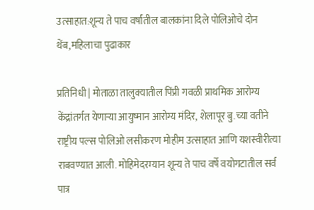उत्साहात:शून्य ते पाच वर्षांतील बालकांना दिले पोलिओचे दोन थेंब,महिलाचा पुढाकार

प्रतिनिधी | मोताळा तालुक्यातील पिंप्री गवळी प्राथमिक आरोग्य केंद्रांतर्गत येणाऱ्या आयुष्मान आरोग्य मंदिर, शेलापूर बु.च्या वतीने राष्ट्रीय पल्स पोलिओ लसीकरण मोहीम उत्साहात आणि यशस्वीरीत्या राबवण्यात आली. मोहिमेदरम्यान शून्य ते पाच वर्षे वयोगटातील सर्व पात्र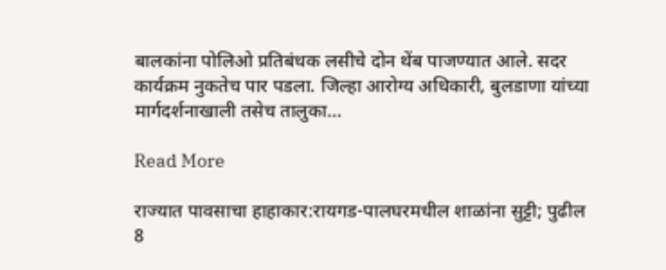बालकांना पोलिओ प्रतिबंधक लसीचे दोन थेंब पाजण्यात आले. सदर कार्यक्रम नुकतेच पार पडला. जिल्हा आरोग्य अधिकारी, बुलडाणा यांच्या मार्गदर्शनाखाली तसेच तालुका…

Read More

राज्यात पावसाचा हाहाकार:रायगड-पालघरमधील शाळांना सुट्टी; पुढील 8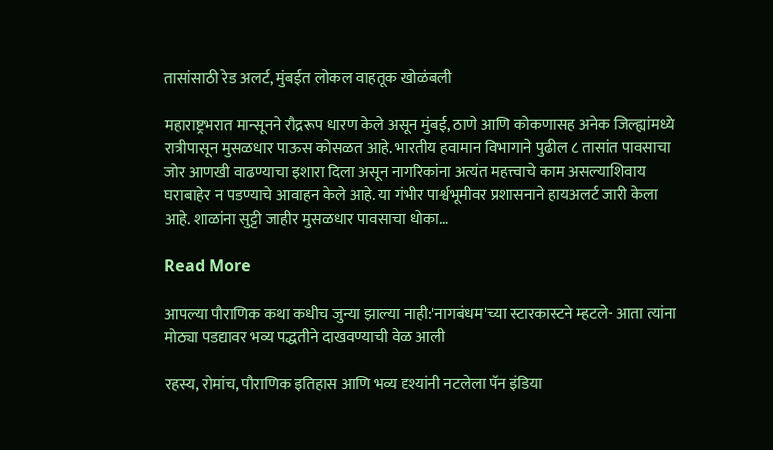तासांसाठी रेड अलर्ट, मुंबईत लोकल वाहतूक खोळंबली

महाराष्ट्रभरात मान्सूनने रौद्ररूप धारण केले असून मुंबई, ठाणे आणि कोकणासह अनेक जिल्ह्यांमध्ये रात्रीपासून मुसळधार पाऊस कोसळत आहे. भारतीय हवामान विभागाने पुढील ८ तासांत पावसाचा जोर आणखी वाढण्याचा इशारा दिला असून नागरिकांना अत्यंत महत्त्वाचे काम असल्याशिवाय घराबाहेर न पडण्याचे आवाहन केले आहे. या गंभीर पार्श्वभूमीवर प्रशासनाने हायअलर्ट जारी केला आहे. शाळांना सुट्टी जाहीर मुसळधार पावसाचा धोका…

Read More

आपल्या पौराणिक कथा कधीच जुन्या झाल्या नाही:'नागबंधम'च्या स्टारकास्टने म्हटले- आता त्यांना मोठ्या पडद्यावर भव्य पद्धतीने दाखवण्याची वेळ आली

रहस्य, रोमांच, पौराणिक इतिहास आणि भव्य दृश्यांनी नटलेला पॅन इंडिया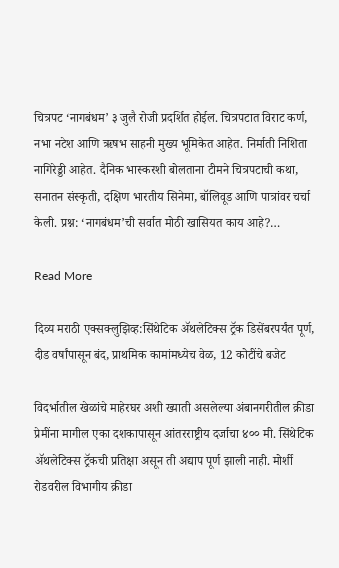चित्रपट ‘नागबंधम’ ३ जुलै रोजी प्रदर्शित होईल. चित्रपटात विराट कर्ण, नभा नटेश आणि ऋषभ साहनी मुख्य भूमिकेत आहेत. निर्माती निशिता नागिरेड्डी आहेत. दैनिक भास्करशी बोलताना टीमने चित्रपटाची कथा, सनातन संस्कृती, दक्षिण भारतीय सिनेमा, बॉलिवूड आणि पात्रांवर चर्चा केली. प्रश्न: ‘नागबंधम’ची सर्वात मोठी खासियत काय आहे?…

Read More

दिव्य मराठी एक्सक्लुझिव्ह:सिंथेटिक ॲथलेटिक्स ट्रॅक डिसेंबरपर्यंत पूर्ण, दीड वर्षांपासून बंद, प्राथमिक कामांमध्येच वेळ, 12 कोटींचे बजेट

विदर्भातील खेळांचे माहेरघर अशी ख्याती असलेल्या अंबानगरीतील क्रीडा प्रेमींना मागील एका दशकापासून आंतरराष्ट्रीय दर्जाचा ४०० मी. सिंथेटिक ॲथलेटिक्स ट्रॅकची प्रतिक्षा असून ती अद्याप पूर्ण झाली नाही. मोर्शी रोडवरील विभागीय क्रीडा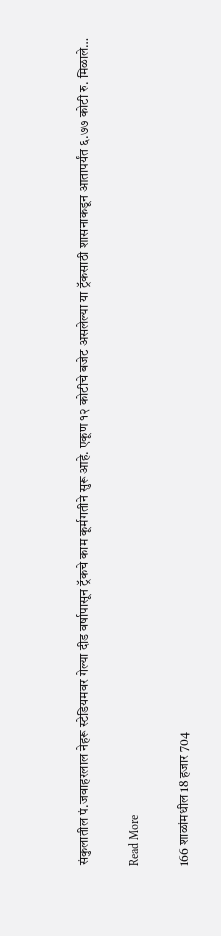संकुलातील पं.जवाहरलाल नेहरू स्टेडियमवर गेल्या दीड वर्षापासून ट्रॅकचे काम कूर्मगतीने सुरू आहे. एकूण १२ कोटीचे बजेट असलेल्या या ट्रॅकसाठी शासनाकडून आतापर्यंत ६.७७ कोटी रु. मिळाले…

Read More

166 शाळांमधील 18 हजार 704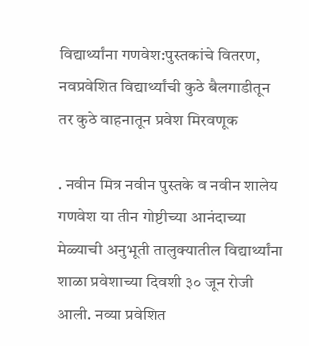विद्यार्थ्यांना गणवेश:पुस्तकांचे वितरण, नवप्रवेशित विद्यार्थ्यांची कुठे बैलगाडीतून तर कुठे वाहनातून प्रवेश मिरवणूक

. नवीन मित्र नवीन पुस्तके व नवीन शालेय गणवेश या तीन गोष्टीच्या आनंदाच्या मेळ्याची अनुभूती तालुक्यातील विद्यार्थ्यांना शाळा प्रवेशाच्या दिवशी ३० जून रोजी आली. नव्या प्रवेशित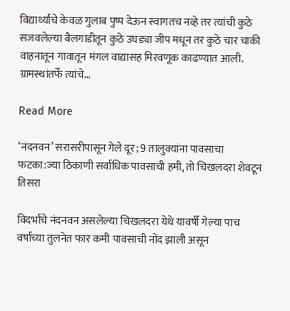विद्यार्थ्यांचे केवळ गुलाब पुष्प देऊन स्वागतच नव्हे तर त्यांची कुठे सजवलेल्या बैलगाडीतून कुठे उघड्या जीप मधून तर कुठे चार चाकी वाहनातून गावातून मंगल वाद्यासह मिरवणूक काढण्यात आली. ग्रामस्थांतर्फे त्यांचे…

Read More

‘नंदनवन’ सरासरीपासून गेले दूर; 9 तालुक्यांना पावसाचा फटका:ज्या ठिकाणी सर्वाधिक पावसाची हमी, तो चिखलदरा शेवटून तिसरा

विदर्भाचे नंदनवन असलेल्या चिखलदरा येथे यावर्षी गेल्या पाच वर्षांच्या तुलनेत फार कमी पावसाची नोंद झाली असून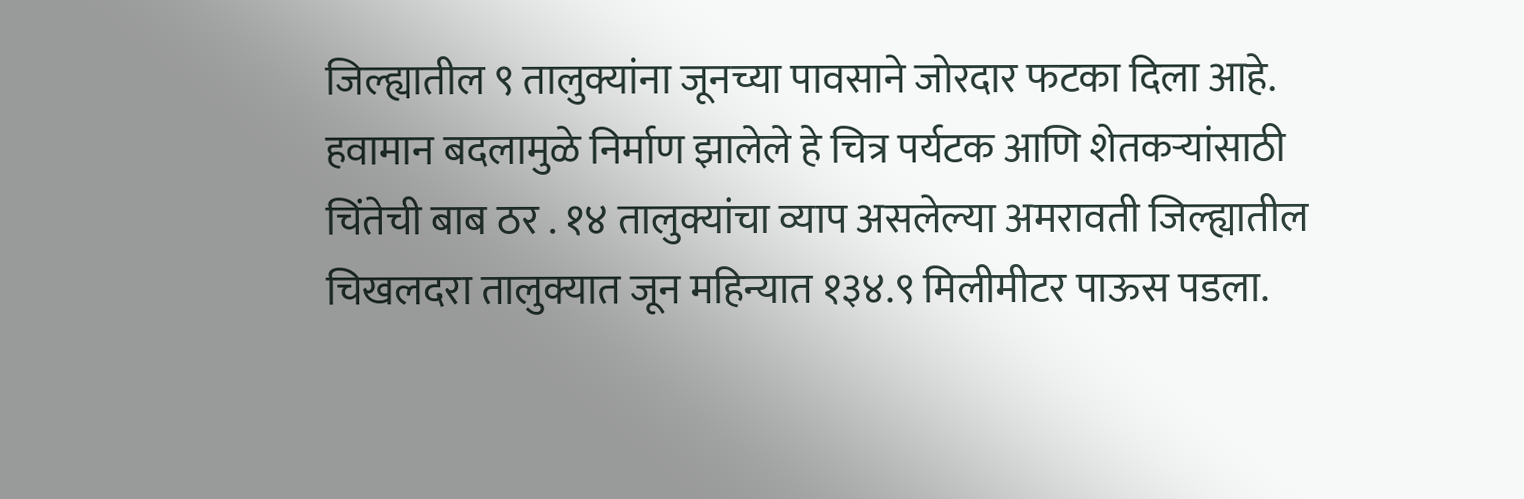जिल्ह्यातील ९ तालुक्यांना जूनच्या पावसाने जोरदार फटका दिला आहे. हवामान बदलामुळे निर्माण झालेले हे चित्र पर्यटक आणि शेतकऱ्यांसाठी चिंतेची बाब ठर . १४ तालुक्यांचा व्याप असलेल्या अमरावती जिल्ह्यातील चिखलदरा तालुक्यात जून महिन्यात १३४.९ मिलीमीटर पाऊस पडला.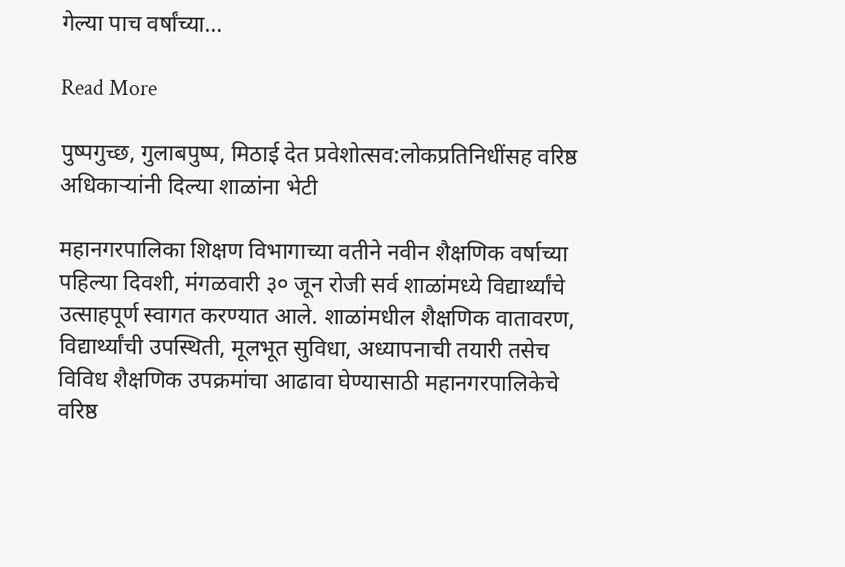गेल्या पाच वर्षांच्या…

Read More

पुष्पगुच्छ, गुलाबपुष्प, मिठाई देत प्रवेशोत्सव:लोकप्रतिनिधींसह वरिष्ठ अधिकाऱ्यांनी दिल्या शाळांना भेटी

महानगरपालिका शिक्षण विभागाच्या वतीने नवीन शैक्षणिक वर्षाच्या पहिल्या दिवशी, मंगळवारी ३० जून रोजी सर्व शाळांमध्ये विद्यार्थ्यांचे उत्साहपूर्ण स्वागत करण्यात आले. शाळांमधील शैक्षणिक वातावरण, विद्यार्थ्यांची उपस्थिती, मूलभूत सुविधा, अध्यापनाची तयारी तसेच विविध शैक्षणिक उपक्रमांचा आढावा घेण्यासाठी महानगरपालिकेचे वरिष्ठ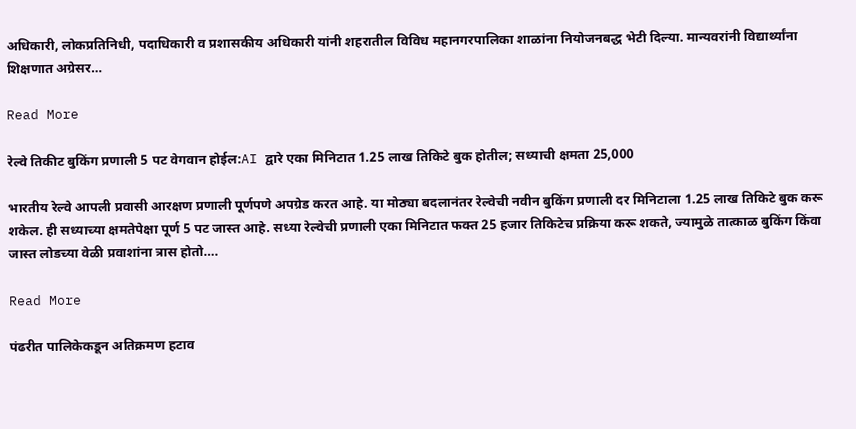अधिकारी, लोकप्रतिनिधी, पदाधिकारी व प्रशासकीय अधिकारी यांनी शहरातील विविध महानगरपालिका शाळांना नियोजनबद्ध भेटी दिल्या. मान्यवरांनी विद्यार्थ्यांना शिक्षणात अग्रेसर…

Read More

रेल्वे तिकीट बुकिंग प्रणाली 5 पट वेगवान होईल:AI द्वारे एका मिनिटात 1.25 लाख तिकिटे बुक होतील; सध्याची क्षमता 25,000

भारतीय रेल्वे आपली प्रवासी आरक्षण प्रणाली पूर्णपणे अपग्रेड करत आहे. या मोठ्या बदलानंतर रेल्वेची नवीन बुकिंग प्रणाली दर मिनिटाला 1.25 लाख तिकिटे बुक करू शकेल. ही सध्याच्या क्षमतेपेक्षा पूर्ण 5 पट जास्त आहे. सध्या रेल्वेची प्रणाली एका मिनिटात फक्त 25 हजार तिकिटेच प्रक्रिया करू शकते, ज्यामुळे तात्काळ बुकिंग किंवा जास्त लोडच्या वेळी प्रवाशांना त्रास होतो….

Read More

पंढरीत पालिकेकडून अतिक्रमण हटाव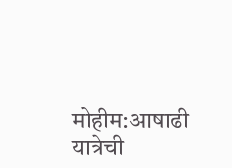मोहीम:आषाढी यात्रेची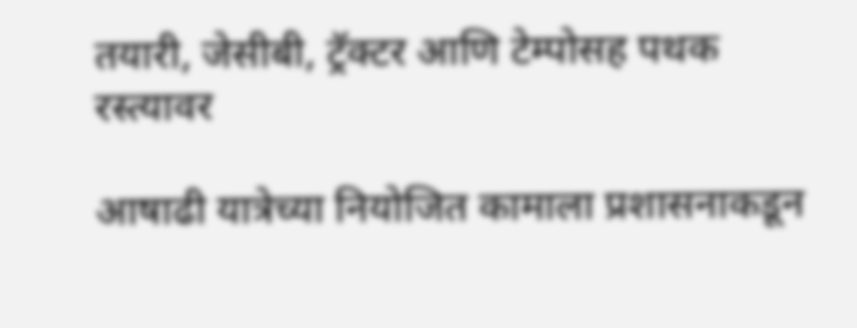तयारी, जेसीबी, ट्रॅक्टर आणि टेम्पोसह पथक रस्त्यावर

आषाढी यात्रेच्या नियोजित कामाला प्रशासनाकडून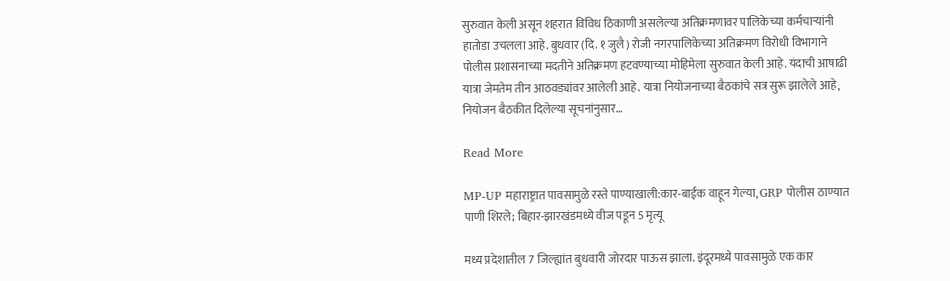सुरुवात केली असून शहरात विविध ठिकाणी असलेल्या अतिक्रमणावर पालिकेच्या कर्मचाऱ्यांनी हातोडा उचलला आहे. बुधवार (दि. १ जुलै) रोजी नगरपालिकेच्या अतिक्रमण विरोधी विभागाने पोलीस प्रशासनाच्या मदतीने अतिक्रमण हटवण्याच्या मोहिमेला सुरुवात केली आहे. यंदाची आषाढी यात्रा जेमतेम तीन आठवड्यांवर आलेली आहे. यात्रा नियोजनाच्या बैठकांचे सत्र सुरू झालेले आहे, नियोजन बैठकीत दिलेल्या सूचनांनुसार…

Read More

MP-UP महाराष्ट्रात पावसामुळे रस्ते पाण्याखाली:कार-बाईक वाहून गेल्या, GRP पोलीस ठाण्यात पाणी शिरले; बिहार-झारखंडमध्ये वीज पडून 5 मृत्यू

मध्य प्रदेशातील 7 जिल्ह्यांत बुधवारी जोरदार पाऊस झाला. इंदूरमध्ये पावसामुळे एक कार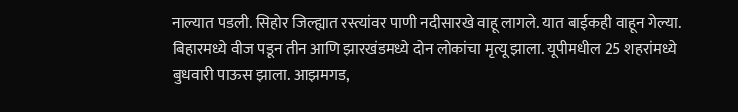नाल्यात पडली. सिहोर जिल्ह्यात रस्त्यांवर पाणी नदीसारखे वाहू लागले. यात बाईकही वाहून गेल्या. बिहारमध्ये वीज पडून तीन आणि झारखंडमध्ये दोन लोकांचा मृत्यू झाला. यूपीमधील 25 शहरांमध्ये बुधवारी पाऊस झाला. आझमगड,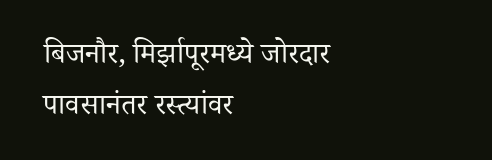बिजनौर, मिर्झापूरमध्ये जोरदार पावसानंतर रस्त्यांवर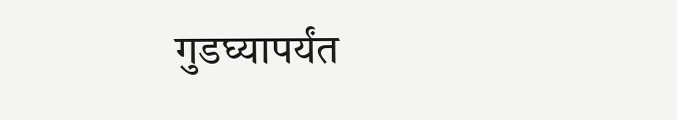गुडघ्यापर्यंत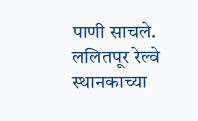पाणी साचले. ललितपूर रेल्वे स्थानकाच्या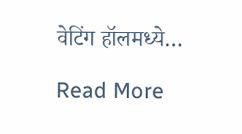वेटिंग हॉलमध्ये…

Read More